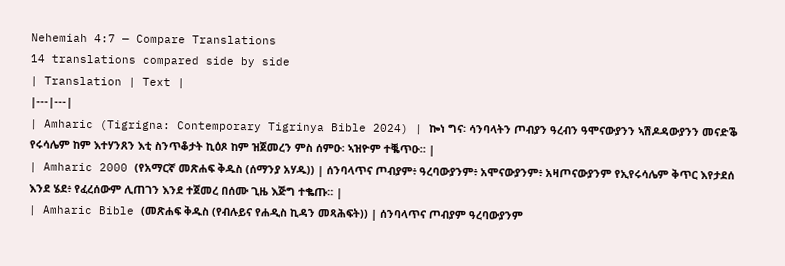Nehemiah 4:7 — Compare Translations
14 translations compared side by side
| Translation | Text |
|---|---|
| Amharic (Tigrigna: Contemporary Tigrinya Bible 2024) | ኰነ ግና፡ ሳንባላትን ጦብያን ዓረብን ዓሞናውያንን ኣሽዶዳውያንን መናድቕ የሩሳሌም ከም እተሃንጸን እቲ ስንጥቆታት ኪዕጾ ከም ዝጀመረን ምስ ሰምዑ፡ ኣዝዮም ተቘጥዑ። |
| Amharic 2000 (የአማርኛ መጽሐፍ ቅዱስ (ሰማንያ አሃዱ)) | ሰንባላጥና ጦብያም፥ ዓረባውያንም፥ አሞናውያንም፥ አዛጦናውያንም የኢየሩሳሌም ቅጥር እየታደሰ እንደ ሄደ፥ የፈረሰውም ሊጠገን እንደ ተጀመረ በሰሙ ጊዜ እጅግ ተቈጡ። |
| Amharic Bible (መጽሐፍ ቅዱስ (የብሉይና የሐዲስ ኪዳን መጻሕፍት)) | ሰንባላጥና ጦብያም ዓረባውያንም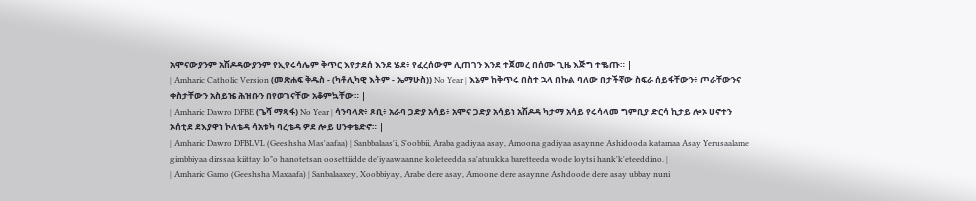አሞናውያንም አሽዶዳውያንም የኢየሩሳሌም ቅጥር እየታደሰ እንደ ሄደ፥ የፈረሰውም ሊጠገን እንደ ተጀመረ በሰሙ ጊዜ እጅግ ተቈጡ። |
| Amharic Catholic Version (መጽሐፍ ቅዱስ - (ካቶሊካዊ እትም - ኤማሁስ)) No Year | እኔም ከቅጥሩ በስተ ኋላ በኩል ባለው በታችኛው ስፍራ ሰይፋቸውን፥ ጦራቸውንና ቀስታቸውን አስይዤ ሕዝቡን በየወገናቸው አቆምኳቸው። |
| Amharic Dawro DFBE (ጌሻ ማጻፋ) No Year | ሳንባላጽ፥ ጾቢ፥ አራባ ጋድያ አሳይ፥ አሞና ጋድያ አሳይነ አሽዶዳ ካታማ አሳይ የሩሳላመ ግምቢያ ድርሳ ኪታይ ሎኦ ሀኖተን ኦሰቲደ ደእያዋነ ኮለቴዳ ሳአቱካ ባረቴዳ ዎደ ሎይ ሀንቀቴድኖ። |
| Amharic Dawro DFBLVL (Geeshsha Mas'aafaa) | Sanbbalaas'i, S'oobbii, Araba gadiyaa asay, Amoona gadiyaa asaynne Ashidooda katamaa Asay Yerusaalame gimbbiyaa dirssaa kiittay lo"o hanotetsan oosettiidde de'iyaawaanne koleteedda sa'atuukka baretteeda wode loytsi hank'k'eteeddino. |
| Amharic Gamo (Geeshsha Maxaafa) | Sanbalaaxey, Xoobbiyay, Arabe dere asay, Amoone dere asaynne Ashdoode dere asay ubbay nuni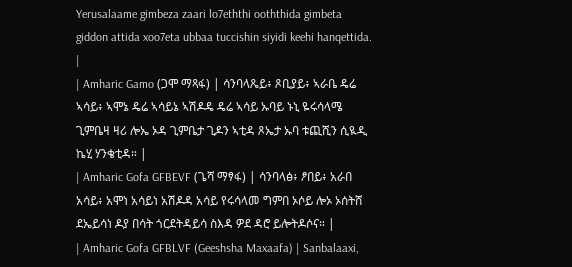Yerusalaame gimbeza zaari lo7eththi ooththida gimbeta giddon attida xoo7eta ubbaa tuccishin siyidi keehi hanqettida. |
| Amharic Gamo (ጋሞ ማጻፋ) | ሳንባላጼይ፥ ጾቢያይ፥ ኣራቤ ዴሬ ኣሳይ፥ ኣሞኔ ዴሬ ኣሳይኔ ኣሽዶዴ ዴሬ ኣሳይ ኡባይ ኑኒ ዬሩሳላሜ ጊምቤዛ ዛሪ ሎኤ ኦዳ ጊምቤታ ጊዶን ኣቲዳ ጾኤታ ኡባ ቱጪሺን ሲዪዲ ኬሂ ሃንቄቲዳ። |
| Amharic Gofa GFBEVF (ጌሻ ማፃፋ) | ሳንባላፅ፥ ፆበይ፥ አራበ አሳይ፥ አሞነ አሳይነ አሽዶዳ አሳይ የሩሳላመ ግምበ ኦሶይ ሎኦ ኦሰትሸ ደኤይሳነ ዶያ በሳት ጎርደትዳይሳ ስእዳ ዎደ ዳሮ ይሎትዶሶና። |
| Amharic Gofa GFBLVF (Geeshsha Maxaafa) | Sanbalaaxi,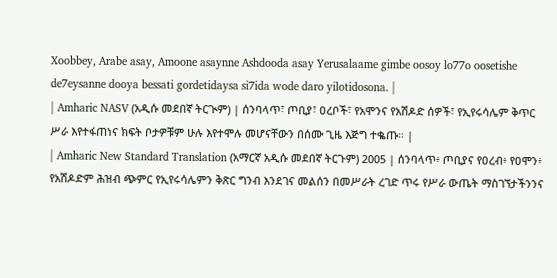Xoobbey, Arabe asay, Amoone asaynne Ashdooda asay Yerusalaame gimbe oosoy lo77o oosetishe de7eysanne dooya bessati gordetidaysa si7ida wode daro yilotidosona. |
| Amharic NASV (አዲሱ መደበኛ ትርጒም) | ሰንባላጥ፣ ጦቢያ፣ ዐረቦች፣ የአሞንና የአሽዶድ ሰዎች፣ የኢየሩሳሌም ቅጥር ሥራ እየተፋጠነና ክፍት ቦታዎቹም ሁሉ እየተሞሉ መሆናቸውን በሰሙ ጊዜ እጅግ ተቈጡ። |
| Amharic New Standard Translation (አማርኛ አዲሱ መደበኛ ትርጉም) 2005 | ሰንባላጥ፥ ጦቢያና የዐረብ፥ የዐሞን፥ የአሽዶድም ሕዝብ ጭምር የኢየሩሳሌምን ቅጽር ግንብ እንደገና መልሰን በመሥራት ረገድ ጥሩ የሥራ ውጤት ማስገኘታችንንና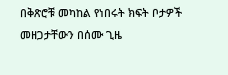በቅጽሮቹ መካከል የነበሩት ክፍት ቦታዎች መዘጋታቸውን በሰሙ ጊዜ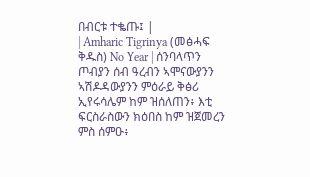በብርቱ ተቈጡ፤ |
| Amharic Tigrinya (መፅሓፍ ቅዱስ) No Year | ሰንባላጥን ጦብያን ሰብ ዓረብን ኣሞናውያንን ኣሽዶዳውያንን ምዕራይ ቅፅሪ ኢየሩሳሌም ከም ዝሰለጠን፥ እቲ ፍርስራስውን ክዕበስ ከም ዝጀመረን ምስ ሰምዑ፥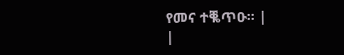የመና ተቘጥዑ። |
|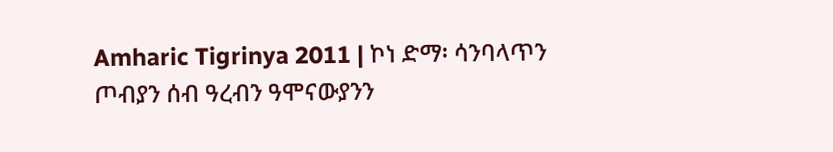Amharic Tigrinya 2011 | ኮነ ድማ፡ ሳንባላጥን ጦብያን ሰብ ዓረብን ዓሞናውያንን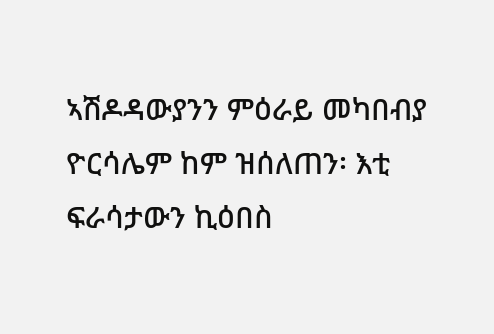ኣሽዶዳውያንን ምዕራይ መካበብያ ዮርሳሌም ከም ዝሰለጠን፡ እቲ ፍራሳታውን ኪዕበስ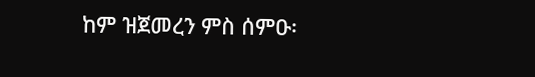ከም ዝጀመረን ምስ ሰምዑ፡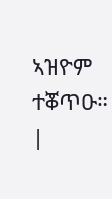ኣዝዮም ተቖጥዑ። |